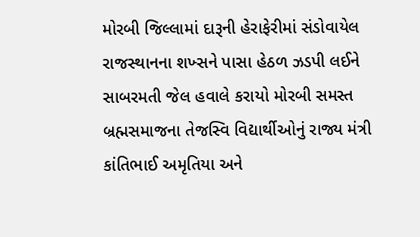મોરબી જિલ્લામાં દારૂની હેરાફેરીમાં સંડોવાયેલ રાજસ્થાનના શખ્સને પાસા હેઠળ ઝડપી લઈને સાબરમતી જેલ હવાલે કરાયો મોરબી સમસ્ત બ્રહ્મસમાજના તેજસ્વિ વિદ્યાર્થીઓનું રાજ્ય મંત્રી કાંતિભાઈ અમૃતિયા અને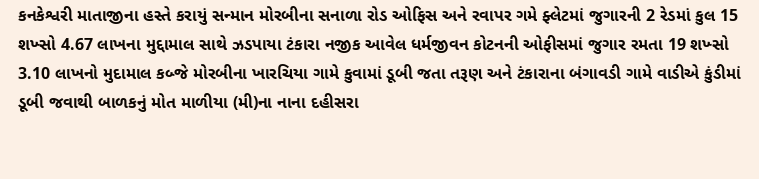કનકેશ્વરી માતાજીના હસ્તે કરાયું સન્માન મોરબીના સનાળા રોડ ઓફિસ અને રવાપર ગમે ફ્લેટમાં જુગારની 2 રેડમાં કુલ 15 શખ્સો 4.67 લાખના મુદ્દામાલ સાથે ઝડપાયા ટંકારા નજીક આવેલ ધર્મજીવન કોટનની ઓફીસમાં જુગાર રમતા 19 શખ્સો 3.10 લાખનો મુદામાલ કબ્જે મોરબીના ખારચિયા ગામે કુવામાં ડૂબી જતા તરૂણ અને ટંકારાના બંગાવડી ગામે વાડીએ કુંડીમાં ડૂબી જવાથી બાળકનું મોત માળીયા (મી)ના નાના દહીસરા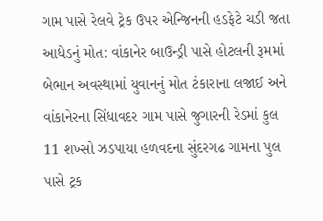ગામ પાસે રેલવે ટ્રેક ઉપર એન્જિનની હડફેટે ચડી જતા આધેડનું મોત: વાંકાનેર બાઉન્ડ્રી પાસે હોટલની રૂમમાં બેભાન અવસ્થામાં યુવાનનું મોત ટંકારાના લજાઈ અને વાંકાનેરના સિંધાવદર ગામ પાસે જુગારની રેડમાં કુલ 11 શખ્સો ઝડપાયા હળવદના સુંદરગઢ ગામના પુલ પાસે ટ્રક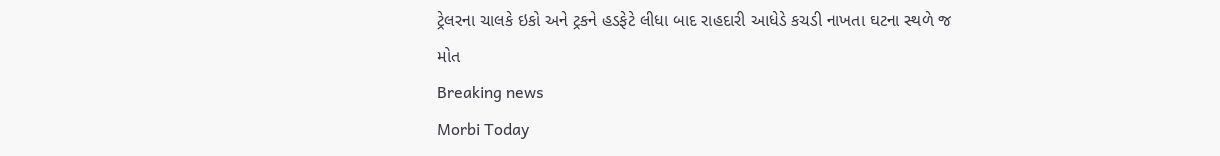ટ્રેલરના ચાલકે ઇકો અને ટ્રકને હડફેટે લીધા બાદ રાહદારી આધેડે કચડી નાખતા ઘટના સ્થળે જ મોત
Breaking news
Morbi Today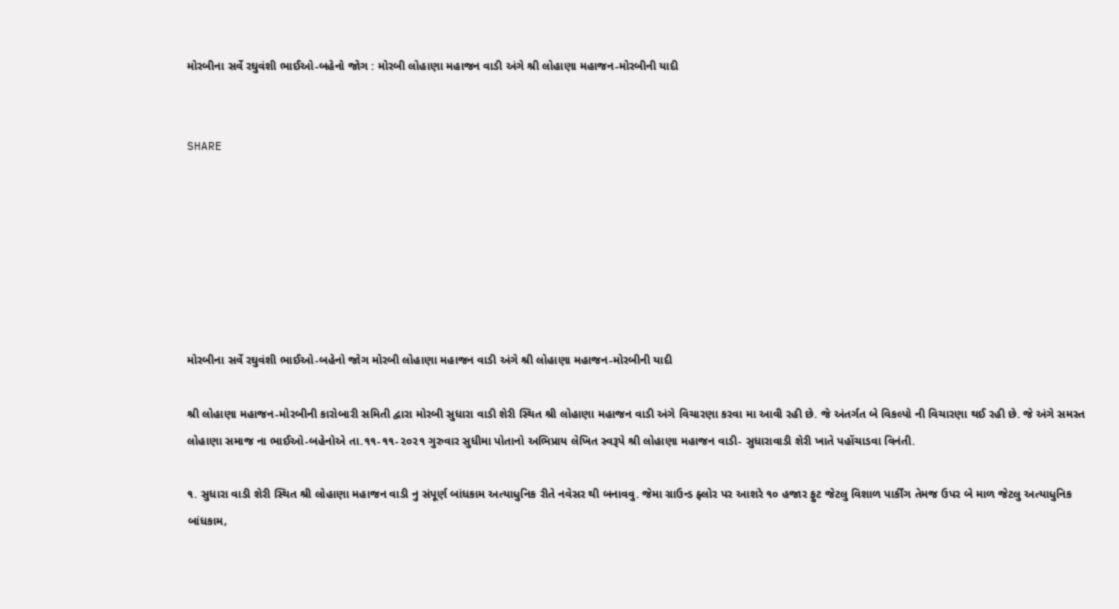મોરબીના સર્વે રઘુવંશી ભાઈઓ-બહેનો જોગ : મોરબી લોહાણા મહાજન વાડી અંગે શ્રી લોહાણા મહાજન-મોરબીની યાદી


SHARE







મોરબીના સર્વે રઘુવંશી ભાઈઓ-બહેનો જોગ મોરબી લોહાણા મહાજન વાડી અંગે શ્રી લોહાણા મહાજન-મોરબીની યાદી

શ્રી લોહાણા મહાજન-મોરબીની કારોબારી સમિતી દ્વારા મોરબી સુધારા વાડી શેરી સ્થિત શ્રી લોહાણા મહાજન વાડી અંગે વિચારણા કરવા મા આવી રહી છે. જે અંતર્ગત બે વિકલ્પો ની વિચારણા થઈ રહી છે. જે અંગે સમસ્ત લોહાણા સમાજ ના ભાઈઓ-બહેનોએ તા.૧૧-૧૧-૨૦૨૧ ગુરુવાર સુધીમા પોતાનો અભિપ્રાય લેખિત સ્વરૂપે શ્રી લોહાણા મહાજન વાડી- સુધારાવાડી શેરી ખાતે પહોંચાડવા વિનંતી.

૧. સુધારા વાડી શેરી સ્થિત શ્રી લોહાણા મહાજન વાડી નુ સંપૂર્ણ બાંધકામ અત્યાધુનિક રીતે નવેસર થી બનાવવુ. જેમા ગ્રાઉન્ડ ફ્લોર પર આશરે ૧૦ હજાર ફુટ જેટલુ વિશાળ પાર્કીંગ તેમજ ઉપર બે માળ જેટલુ અત્યાધુનિક બાંધકામ,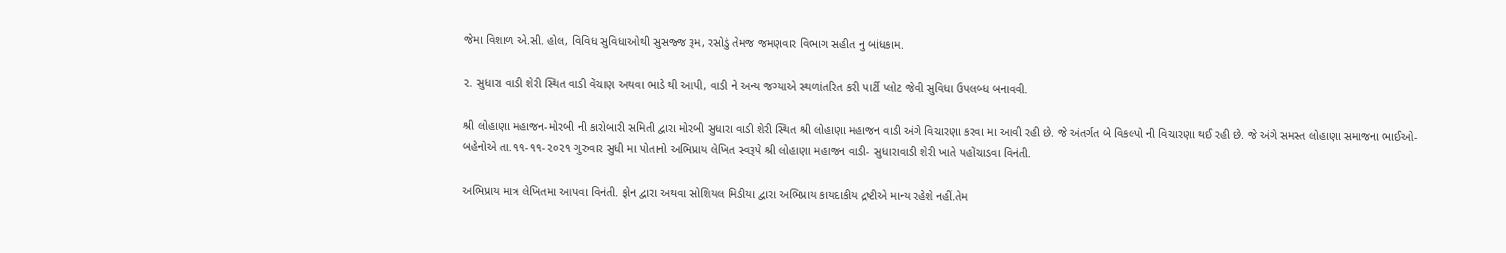જેમા વિશાળ એ.સી. હોલ, વિવિધ સુવિધાઓથી સુસજ્જ રૂમ, રસોડું તેમજ જમણવાર વિભાગ સહીત નુ બાંધકામ.

૨. સુધારા વાડી શેરી સ્થિત વાડી વેંચાણ અથવા ભાડે થી આપી, વાડી ને અન્ય જગ્યાએ સ્થળાંતરિત કરી પાર્ટી પ્લોટ જેવી સુવિધા ઉપલબ્ધ બનાવવી.

શ્રી લોહાણા મહાજન-મોરબી ની કારોબારી સમિતી દ્વારા મોરબી સુધારા વાડી શેરી સ્થિત શ્રી લોહાણા મહાજન વાડી અંગે વિચારણા કરવા મા આવી રહી છે. જે અંતર્ગત બે વિકલ્પો ની વિચારણા થઈ રહી છે. જે અંગે સમસ્ત લોહાણા સમાજના ભાઈઓ-બહેનોએ તા.૧૧-૧૧-૨૦૨૧ ગુરુવાર સુધી મા પોતાનો અભિપ્રાય લેખિત સ્વરૂપે શ્રી લોહાણા મહાજન વાડી- સુધારાવાડી શેરી ખાતે પહોંચાડવા વિનંતી.

અભિપ્રાય માત્ર લેખિતમા આપવા વિનંતી. ફોન દ્વારા અથવા સોશિયલ મિડીયા દ્વારા અભિપ્રાય કાયદાકીય દ્રષ્ટીએ માન્ય રહેશે નહીં.તેમ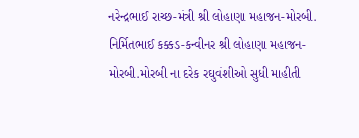નરેન્દ્રભાઈ રાચ્છ-મંત્રી શ્રી લોહાણા મહાજન-મોરબી. નિર્મિતભાઈ કક્કડ-કન્વીનર શ્રી લોહાણા મહાજન-મોરબી.મોરબી ના દરેક રઘુવંશીઓ સુધી માહીતી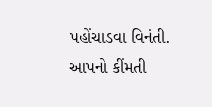પહોંચાડવા વિનંતી. આપનો કીંમતી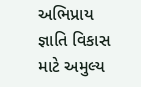અભિપ્રાય જ્ઞાતિ વિકાસ માટે અમુલ્ય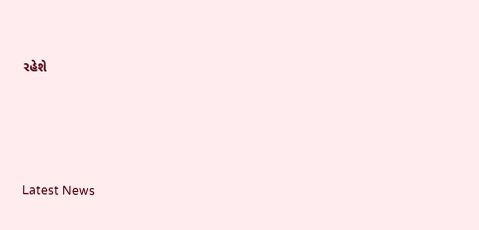રહેશે






Latest News